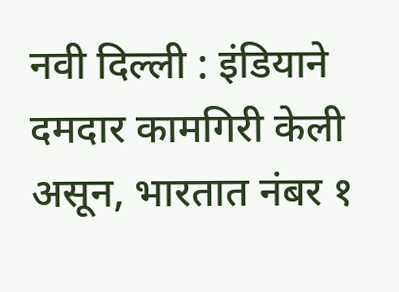नवी दिल्ली : इंडियाने दमदार कामगिरी केली असून, भारतात नंबर १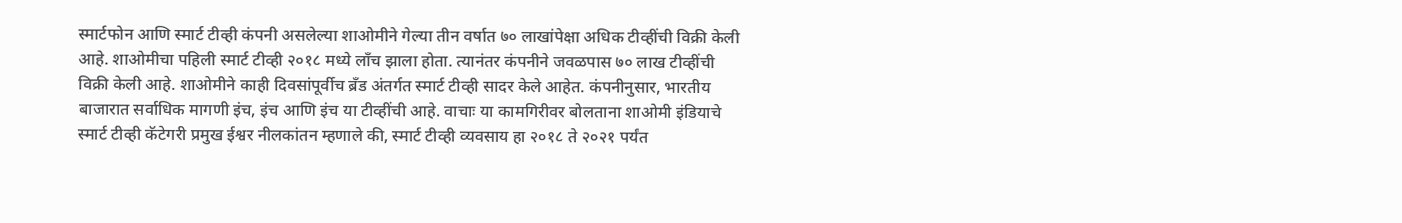स्मार्टफोन आणि स्मार्ट टीव्ही कंपनी असलेल्या शाओमीने गेल्या तीन वर्षात ७० लाखांपेक्षा अधिक टीव्हींची विक्री केली आहे. शाओमीचा पहिली स्मार्ट टीव्ही २०१८ मध्ये लाँच झाला होता. त्यानंतर कंपनीने जवळपास ७० लाख टीव्हींची विक्री केली आहे. शाओमीने काही दिवसांपूर्वीच ब्रँड अंतर्गत स्मार्ट टीव्ही सादर केले आहेत. कंपनीनुसार, भारतीय बाजारात सर्वाधिक मागणी इंच, इंच आणि इंच या टीव्हींची आहे. वाचाः या कामगिरीवर बोलताना शाओमी इंडियाचे स्मार्ट टीव्ही कॅटेगरी प्रमुख ईश्वर नीलकांतन म्हणाले की, स्मार्ट टीव्ही व्यवसाय हा २०१८ ते २०२१ पर्यंत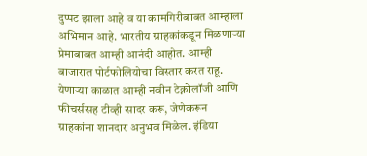दुप्पट झाला आहे व या कामगिरीबाबत आम्हाला अभिमान आहे. भारतीय ग्राहकांकडून मिळणाऱ्या प्रेमाबाबत आम्ही आनंदी आहोत. आम्ही बाजारात पोर्टफोलियोचा विस्तार करत राहू. येणाऱ्या काळात आम्ही नवीन टेक्नोलॉजी आणि फीचर्ससह टीव्ही सादर करू, जेणेकरून ग्राहकांना शानदार अनुभव मिळेल. इंडिया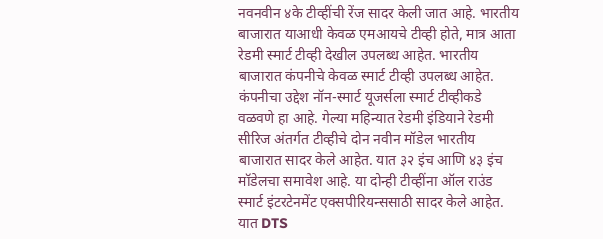नवनवीन ४के टीव्हींची रेंज सादर केली जात आहे. भारतीय बाजारात याआधी केवळ एमआयचे टीव्ही होते, मात्र आता रेडमी स्मार्ट टीव्ही देखील उपलब्ध आहेत. भारतीय बाजारात कंपनीचे केवळ स्मार्ट टीव्ही उपलब्ध आहेत. कंपनीचा उद्देश नॉन-स्मार्ट यूजर्सला स्मार्ट टीव्हीकडे वळवणे हा आहे. गेल्या महिन्यात रेडमी इंडियाने रेडमी सीरिज अंतर्गत टीव्हीचे दोन नवीन मॉडेल भारतीय बाजारात सादर केले आहेत. यात ३२ इंच आणि ४३ इंच मॉडेलचा समावेश आहे. या दोन्ही टीव्हींना ऑल राउंड स्मार्ट इंटरटेनमेंट एक्सपीरियन्ससाठी सादर केले आहेत. यात DTS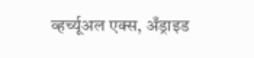व्हर्च्यूअल एक्स, अँड्राइड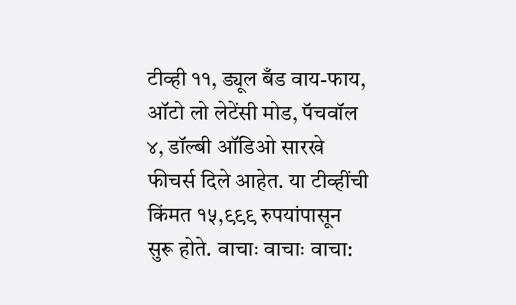टीव्ही ११, ड्यूल बँड वाय-फाय, ऑटो लो लेटेंसी मोड, पॅचवॉल ४, डॉल्बी ऑडिओ सारखे फीचर्स दिले आहेत. या टीव्हींची किंमत १५,९९९ रुपयांपासून सुरू होते. वाचाः वाचाः वाचा: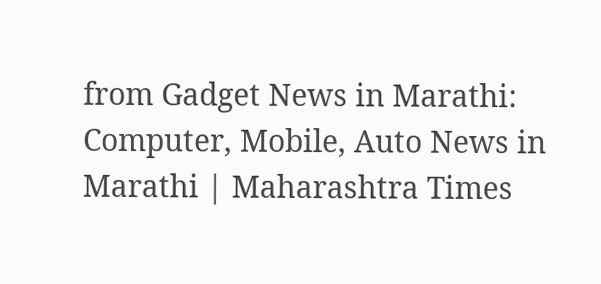from Gadget News in Marathi: Computer, Mobile, Auto News in Marathi | Maharashtra Times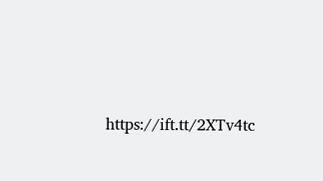https://ift.tt/2XTv4tc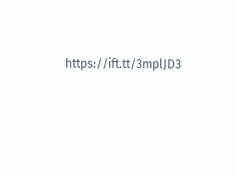https://ift.tt/3mplJD3